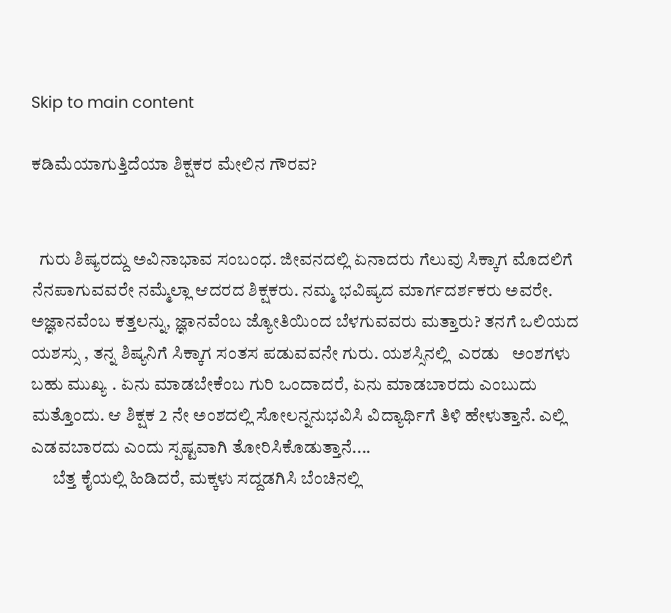Skip to main content

ಕಡಿಮೆಯಾಗುತ್ತಿದೆಯಾ ಶಿಕ್ಷಕರ ಮೇಲಿನ ಗೌರವ?


  ಗುರು ಶಿಷ್ಯರದ್ದು ಅವಿನಾಭಾವ ಸಂಬಂಧ. ಜೀವನದಲ್ಲಿ ಏನಾದರು ಗೆಲುವು ಸಿಕ್ಕಾಗ ಮೊದಲಿಗೆ ನೆನಪಾಗುವವರೇ ನಮ್ಮೆಲ್ಲಾ ಆದರದ ಶಿಕ್ಷಕರು. ನಮ್ಮ ಭವಿಷ್ಯದ ಮಾರ್ಗದರ್ಶಕರು ಅವರೇ. ಅಜ್ಞಾನವೆಂಬ ಕತ್ತಲನ್ನು, ಜ್ಞಾನವೆಂಬ ಜ್ಯೋತಿಯಿಂದ ಬೆಳಗುವವರು ಮತ್ತಾರು? ತನಗೆ ಒಲಿಯದ ಯಶಸ್ಸು , ತನ್ನ ಶಿಷ್ಯನಿಗೆ ಸಿಕ್ಕಾಗ ಸಂತಸ ಪಡುವವನೇ ಗುರು. ಯಶಸ್ಸಿನಲ್ಲಿ  ಎರಡು   ಅಂಶಗಳು ಬಹು ಮುಖ್ಯ . ಏನು ಮಾಡಬೇಕೆಂಬ ಗುರಿ ಒಂದಾದರೆ, ಏನು ಮಾಡಬಾರದು ಎಂಬುದು ಮತ್ತೊಂದು. ಆ ಶಿಕ್ಷಕ 2 ನೇ ಅಂಶದಲ್ಲಿ ಸೋಲನ್ನನುಭವಿಸಿ ವಿದ್ಯಾರ್ಥಿಗೆ ತಿಳಿ ಹೇಳುತ್ತಾನೆ. ಎಲ್ಲಿ ಎಡವಬಾರದು ಎಂದು ಸ್ಪಷ್ಟವಾಗಿ ತೋರಿಸಿಕೊಡುತ್ತಾನೆ....
      ಬೆತ್ತ ಕೈಯಲ್ಲಿ ಹಿಡಿದರೆ, ಮಕ್ಕಳು ಸದ್ದಡಗಿಸಿ ಬೆಂಚಿನಲ್ಲಿ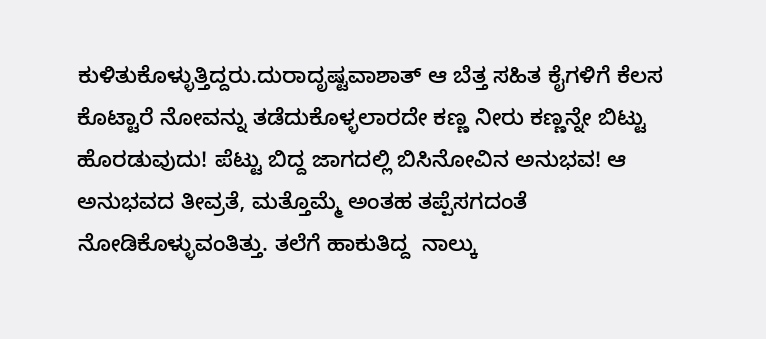ಕುಳಿತುಕೊಳ್ಳುತ್ತಿದ್ದರು.ದುರಾದೃಷ್ಟವಾಶಾತ್ ಆ ಬೆತ್ತ ಸಹಿತ ಕೈಗಳಿಗೆ ಕೆಲಸ ಕೊಟ್ಟಾರೆ ನೋವನ್ನು ತಡೆದುಕೊಳ್ಳಲಾರದೇ ಕಣ್ಣ ನೀರು ಕಣ್ಣನ್ನೇ ಬಿಟ್ಟು ಹೊರಡುವುದು! ಪೆಟ್ಟು ಬಿದ್ದ ಜಾಗದಲ್ಲಿ ಬಿಸಿನೋವಿನ ಅನುಭವ! ಆ ಅನುಭವದ ತೀವ್ರತೆ, ಮತ್ತೊಮ್ಮೆ ಅಂತಹ ತಪ್ಪೆಸಗದಂತೆ ನೋಡಿಕೊಳ್ಳುವಂತಿತ್ತು. ತಲೆಗೆ ಹಾಕುತಿದ್ದ  ನಾಲ್ಕು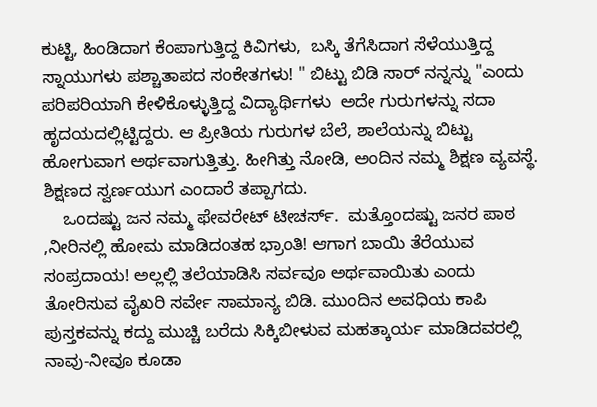ಕುಟ್ಟಿ, ಹಿಂಡಿದಾಗ ಕೆಂಪಾಗುತ್ತಿದ್ದ ಕಿವಿಗಳು,  ಬಸ್ಕಿ ತೆಗೆಸಿದಾಗ ಸೆಳೆಯುತ್ತಿದ್ದ ಸ್ನಾಯುಗಳು ಪಶ್ಚಾತಾಪದ ಸಂಕೇತಗಳು! " ಬಿಟ್ಟು ಬಿಡಿ ಸಾರ್ ನನ್ನನ್ನು "ಎಂದು ಪರಿಪರಿಯಾಗಿ ಕೇಳಿಕೊಳ್ಳುತ್ತಿದ್ದ ವಿದ್ಯಾರ್ಥಿಗಳು  ಅದೇ ಗುರುಗಳನ್ನು ಸದಾ ಹೃದಯದಲ್ಲಿಟ್ಟಿದ್ದರು. ಆ ಪ್ರೀತಿಯ ಗುರುಗಳ ಬೆಲೆ, ಶಾಲೆಯನ್ನು ಬಿಟ್ಟು ಹೋಗುವಾಗ ಅರ್ಥವಾಗುತ್ತಿತ್ತು. ಹೀಗಿತ್ತು ನೋಡಿ, ಅಂದಿನ ನಮ್ಮ ಶಿಕ್ಷಣ ವ್ಯವಸ್ಥೆ. ಶಿಕ್ಷಣದ ಸ್ವರ್ಣಯುಗ ಎಂದಾರೆ ತಪ್ಪಾಗದು.
    ಒಂದಷ್ಟು ಜನ ನಮ್ಮ ಫೇವರೇಟ್ ಟೀಚರ್ಸ್.  ಮತ್ತೊಂದಷ್ಟು ಜನರ ಪಾಠ ,ನೀರಿನಲ್ಲಿ ಹೋಮ ಮಾಡಿದಂತಹ ಭ್ರಾಂತಿ! ಆಗಾಗ ಬಾಯಿ ತೆರೆಯುವ ಸಂಪ್ರದಾಯ! ಅಲ್ಲಲ್ಲಿ ತಲೆಯಾಡಿಸಿ ಸರ್ವವೂ ಅರ್ಥವಾಯಿತು ಎಂದು ತೋರಿಸುವ ವೈಖರಿ ಸರ್ವೇ ಸಾಮಾನ್ಯ ಬಿಡಿ. ಮುಂದಿನ ಅವಧಿಯ ಕಾಪಿ ಪುಸ್ತಕವನ್ನು ಕದ್ದು ಮುಚ್ಚಿ ಬರೆದು ಸಿಕ್ಕಿಬೀಳುವ ಮಹತ್ಕಾರ್ಯ ಮಾಡಿದವರಲ್ಲಿ ನಾವು-ನೀವೂ ಕೂಡಾ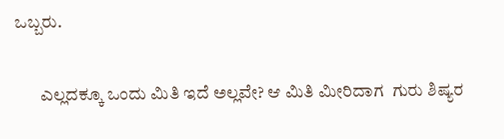ಒಬ್ಬರು.

       ಎಲ್ಲದಕ್ಕೂ ಒಂದು ಮಿತಿ ಇದೆ ಅಲ್ಲವೇ? ಆ ಮಿತಿ ಮೀರಿದಾಗ  ಗುರು ಶಿಷ್ಯರ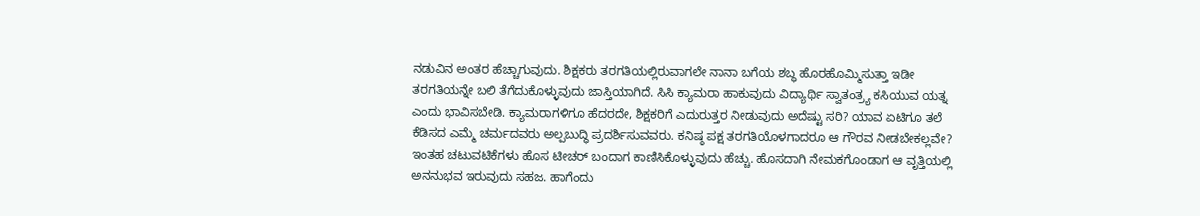ನಡುವಿನ ಅಂತರ ಹೆಚ್ಚಾಗುವುದು. ಶಿಕ್ಷಕರು ತರಗತಿಯಲ್ಲಿರುವಾಗಲೇ ನಾನಾ ಬಗೆಯ ಶಬ್ಧ ಹೊರಹೊಮ್ಮಿಸುತ್ತಾ ಇಡೀ ತರಗತಿಯನ್ನೇ ಬಲಿ ತೆಗೆದುಕೊಳ್ಳುವುದು ಜಾಸ್ತಿಯಾಗಿದೆ. ಸಿಸಿ ಕ್ಯಾಮರಾ ಹಾಕುವುದು ವಿದ್ಯಾರ್ಥಿ ಸ್ವಾತಂತ್ರ್ಯ ಕಸಿಯುವ ಯತ್ನ ಎಂದು ಭಾವಿಸಬೇಡಿ. ಕ್ಯಾಮರಾಗಳಿಗೂ ಹೆದರದೇ, ಶಿಕ್ಷಕರಿಗೆ ಎದುರುತ್ತರ ನೀಡುವುದು ಅದೆಷ್ಟು ಸರಿ? ಯಾವ ಏಟಿಗೂ ತಲೆ ಕೆಡಿಸದ ಎಮ್ಮೆ ಚರ್ಮದವರು ಅಲ್ಪಬುದ್ಧಿ ಪ್ರದರ್ಶಿಸುವವರು. ಕನಿಷ್ಠ ಪಕ್ಷ ತರಗತಿಯೊಳಗಾದರೂ ಆ ಗೌರವ ನೀಡಬೇಕಲ್ಲವೇ?
ಇಂತಹ ಚಟುವಟಿಕೆಗಳು ಹೊಸ ಟೀಚರ್ ಬಂದಾಗ ಕಾಣಿಸಿಕೊಳ್ಳುವುದು ಹೆಚ್ಚು. ಹೊಸದಾಗಿ ನೇಮಕಗೊಂಡಾಗ ಆ ವೃತ್ತಿಯಲ್ಲಿ ಅನನುಭವ ಇರುವುದು ಸಹಜ. ಹಾಗೆಂದು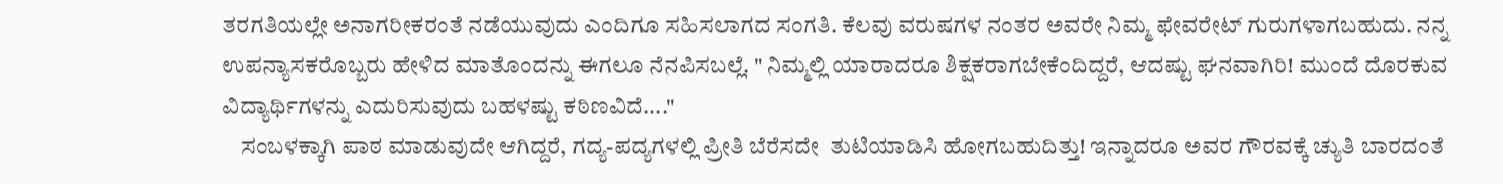ತರಗತಿಯಲ್ಲೇ ಅನಾಗರೀಕರಂತೆ ನಡೆಯುವುದು ಎಂದಿಗೂ ಸಹಿಸಲಾಗದ ಸಂಗತಿ. ಕೆಲವು ವರುಷಗಳ ನಂತರ ಅವರೇ ನಿಮ್ಮ ಫೇವರೇಟ್ ಗುರುಗಳಾಗಬಹುದು. ನನ್ನ ಉಪನ್ಯಾಸಕರೊಬ್ಬರು ಹೇಳಿದ ಮಾತೊಂದನ್ನು ಈಗಲೂ ನೆನಪಿಸಬಲ್ಲೆ. " ನಿಮ್ಮಲ್ಲಿ ಯಾರಾದರೂ ಶಿಕ್ಷಕರಾಗಬೇಕೆಂದಿದ್ದರೆ, ಆದಷ್ಟು ಘನವಾಗಿರಿ! ಮುಂದೆ ದೊರಕುವ ವಿದ್ಯಾರ್ಥಿಗಳನ್ನು ಎದುರಿಸುವುದು ಬಹಳಷ್ಟು ಕಠಿಣವಿದೆ...."
    ಸಂಬಳಕ್ಕಾಗಿ ಪಾಠ ಮಾಡುವುದೇ ಆಗಿದ್ದರೆ, ಗದ್ಯ-ಪದ್ಯಗಳಲ್ಲಿ ಪ್ರೀತಿ ಬೆರೆಸದೇ  ತುಟಿಯಾಡಿಸಿ ಹೋಗಬಹುದಿತ್ತು! ಇನ್ನಾದರೂ ಅವರ ಗೌರವಕ್ಕೆ ಚ್ಯುತಿ ಬಾರದಂತೆ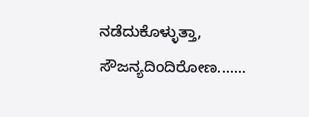ನಡೆದುಕೊಳ್ಳುತ್ತಾ, ಸೌಜನ್ಯದಿಂದಿರೋಣ.......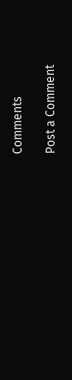Comments

Post a Comment